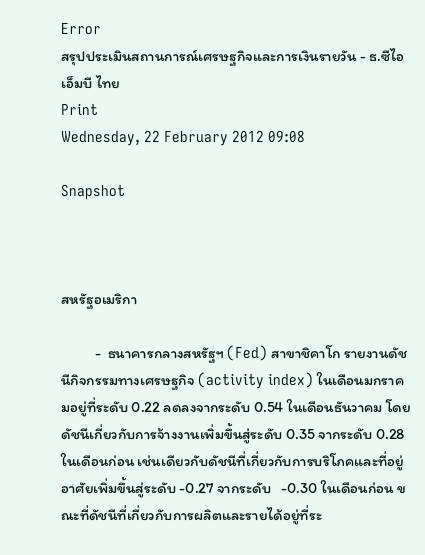Error
สรุปประเมินสถานการณ์เศรษฐกิจและการเงินรายวัน - ธ.ซีไอเอ็มบี ไทย
Print
Wednesday, 22 February 2012 09:08

Snapshot



สหรัฐอเมริกา

          -  ธนาคารกลางสหรัฐฯ (Fed) สาขาชิคาโก รายงานดัชนีกิจกรรมทางเศรษฐกิจ (activity index) ในเดือนมกราคมอยู่ที่ระดับ 0.22 ลดลงจากระดับ 0.54 ในเดือนธันวาคม โดยดัชนีเกี่ยวกับการจ้างงานเพิ่มขึ้นสู่ระดับ 0.35 จากระดับ 0.28 ในเดือนก่อน เช่นเดียวกับดัชนีที่เกี่ยวกับการบริโภคและที่อยู่อาศัยเพิ่มขึ้นสู่ระดับ -0.27 จากระดับ   -0.30 ในเดือนก่อน ขณะที่ดัชนีที่เกี่ยวกับการผลิตและรายได้อยู่ที่ระ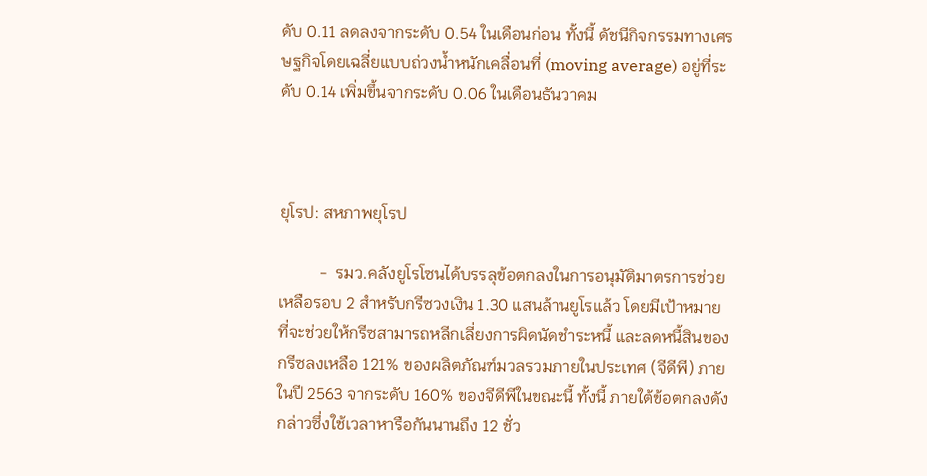ดับ 0.11 ลดลงจากระดับ 0.54 ในเดือนก่อน ทั้งนี้ ดัชนีกิจกรรมทางเศรษฐกิจโดยเฉลี่ยแบบถ่วงน้ำหนักเคลื่อนที่ (moving average) อยู่ที่ระดับ 0.14 เพิ่มขึ้นจากระดับ 0.06 ในเดือนธันวาคม



ยุโรป: สหภาพยุโรป

          -  รมว.คลังยูโรโซนได้บรรลุข้อตกลงในการอนุมัติมาตรการช่วยเหลือรอบ 2 สำหรับกรีซวงเงิน 1.30 แสนล้านยูโรแล้ว โดยมีเป้าหมายที่จะช่วยให้กรีซสามารถหลีกเลี่ยงการผิดนัดชำระหนี้ และลดหนี้สินของกรีซลงเหลือ 121% ของผลิตภัณฑ์มวลรวมภายในประเทศ (จีดีพี) ภายในปี 2563 จากระดับ 160% ของจีดีพีในขณะนี้ ทั้งนี้ ภายใต้ข้อตกลงดังกล่าวซึ่งใช้เวลาหารือกันนานถึง 12 ชั่ว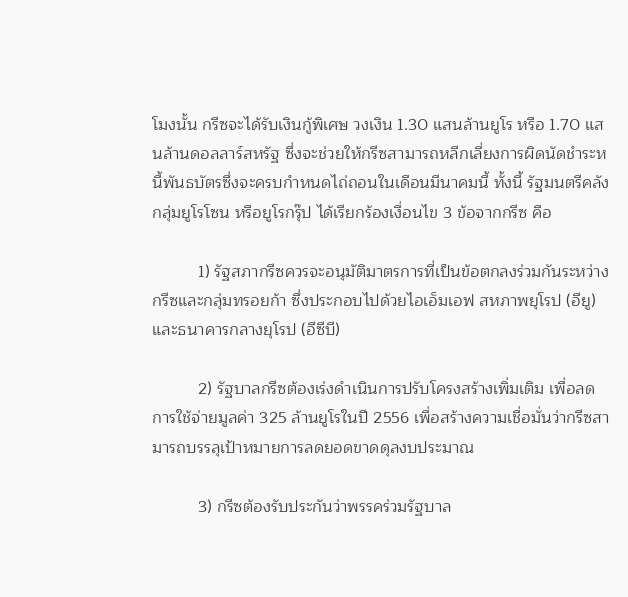โมงนั้น กรีซจะได้รับเงินกู้พิเศษ วงเงิน 1.30 แสนล้านยูโร หรือ 1.70 แสนล้านดอลลาร์สหรัฐ ซึ่งจะช่วยให้กรีซสามารถหลีกเลี่ยงการผิดนัดชำระหนี้พันธบัตรซึ่งจะครบกำหนดไถ่ถอนในเดือนมีนาคมนี้ ทั้งนี้ รัฐมนตรีคลังกลุ่มยูโรโซน หรือยูโรกรุ๊ป ได้เรียกร้องเงื่อนไข 3 ข้อจากกรีซ คือ

          1) รัฐสภากรีซควรจะอนุมัติมาตรการที่เป็นข้อตกลงร่วมกันระหว่างกรีซและกลุ่มทรอยก้า ซึ่งประกอบไปด้วยไอเอ็มเอฟ สหภาพยุโรป (อียู) และธนาคารกลางยุโรป (อีซีบี)

          2) รัฐบาลกรีซต้องเร่งดำเนินการปรับโครงสร้างเพิ่มเติม เพื่อลดการใช้จ่ายมูลค่า 325 ล้านยูโรในปี 2556 เพื่อสร้างความเชื่อมั่นว่ากรีซสามารถบรรลุเป้าหมายการลดยอดขาดดุลงบประมาณ

          3) กรีซต้องรับประกันว่าพรรคร่วมรัฐบาล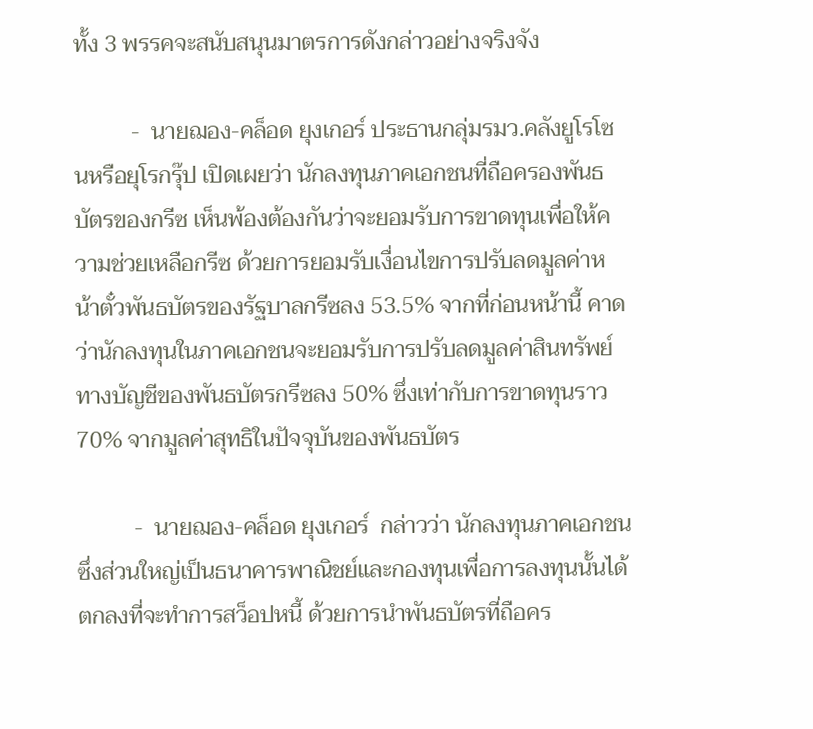ทั้ง 3 พรรคจะสนับสนุนมาตรการดังกล่าวอย่างจริงจัง

          -  นายฌอง-คล็อด ยุงเกอร์ ประธานกลุ่มรมว.คลังยูโรโซนหรือยุโรกรุ๊ป เปิดเผยว่า นักลงทุนภาคเอกชนที่ถือครองพันธบัตรของกรีซ เห็นพ้องต้องกันว่าจะยอมรับการขาดทุนเพื่อให้ความช่วยเหลือกรีซ ด้วยการยอมรับเงื่อนไขการปรับลดมูลค่าหน้าตั๋วพันธบัตรของรัฐบาลกรีซลง 53.5% จากที่ก่อนหน้านี้ คาดว่านักลงทุนในภาคเอกชนจะยอมรับการปรับลดมูลค่าสินทรัพย์ทางบัญชีของพันธบัตรกรีซลง 50% ซึ่งเท่ากับการขาดทุนราว 70% จากมูลค่าสุทธิในปัจจุบันของพันธบัตร

          -  นายฌอง-คล็อด ยุงเกอร์  กล่าวว่า นักลงทุนภาคเอกชนซึ่งส่วนใหญ่เป็นธนาคารพาณิชย์และกองทุนเพื่อการลงทุนนั้นได้ตกลงที่จะทำการสว็อปหนี้ ด้วยการนำพันธบัตรที่ถือคร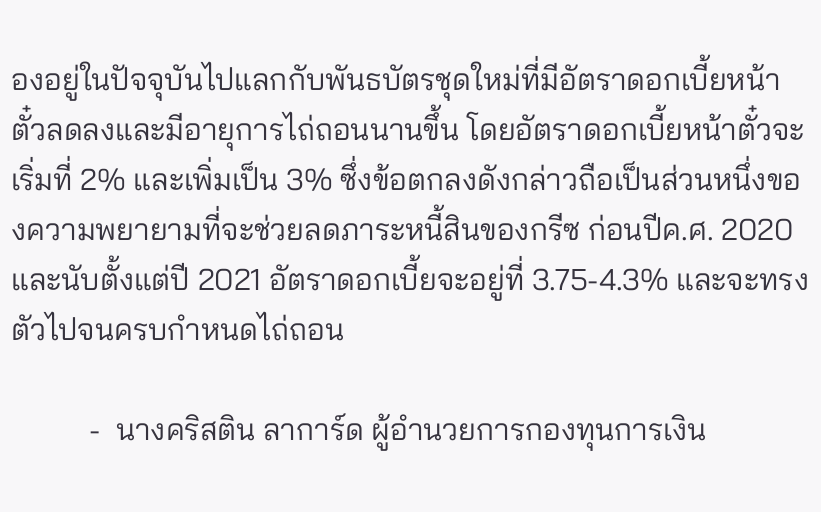องอยู่ในปัจจุบันไปแลกกับพันธบัตรชุดใหม่ที่มีอัตราดอกเบี้ยหน้าตั๋วลดลงและมีอายุการไถ่ถอนนานขึ้น โดยอัตราดอกเบี้ยหน้าตั๋วจะเริ่มที่ 2% และเพิ่มเป็น 3% ซึ่งข้อตกลงดังกล่าวถือเป็นส่วนหนึ่งของความพยายามที่จะช่วยลดภาระหนี้สินของกรีซ ก่อนปีค.ศ. 2020 และนับตั้งแต่ปี 2021 อัตราดอกเบี้ยจะอยู่ที่ 3.75-4.3% และจะทรงตัวไปจนครบกำหนดไถ่ถอน

          -  นางคริสติน ลาการ์ด ผู้อำนวยการกองทุนการเงิน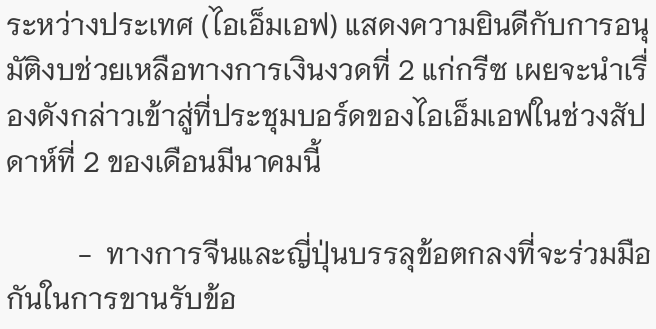ระหว่างประเทศ (ไอเอ็มเอฟ) แสดงความยินดีกับการอนุมัติงบช่วยเหลือทางการเงินงวดที่ 2 แก่กรีซ เผยจะนำเรื่องดังกล่าวเข้าสู่ที่ประชุมบอร์ดของไอเอ็มเอฟในช่วงสัปดาห์ที่ 2 ของเดือนมีนาคมนี้

          -  ทางการจีนและญี่ปุ่นบรรลุข้อตกลงที่จะร่วมมือกันในการขานรับข้อ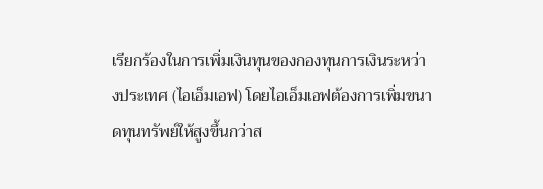เรียกร้องในการเพิ่มเงินทุนของกองทุนการเงินระหว่างประเทศ (ไอเอ็มเอฟ) โดยไอเอ็มเอฟต้องการเพิ่มขนาดทุนทรัพย์ให้สูงขึ้นกว่าส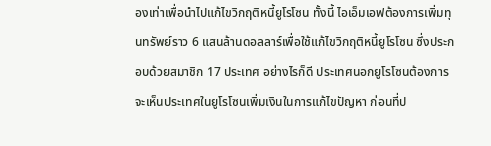องเท่าเพื่อนำไปแก้ไขวิกฤติหนี้ยูโรโซน ทั้งนี้ ไอเอ็มเอฟต้องการเพิ่มทุนทรัพย์ราว 6 แสนล้านดอลลาร์เพื่อใช้แก้ไขวิกฤติหนี้ยูโรโซน ซึ่งประกอบด้วยสมาชิก 17 ประเทศ อย่างไรก็ดี ประเทศนอกยูโรโซนต้องการจะเห็นประเทศในยูโรโซนเพิ่มเงินในการแก้ไขปัญหา ก่อนที่ป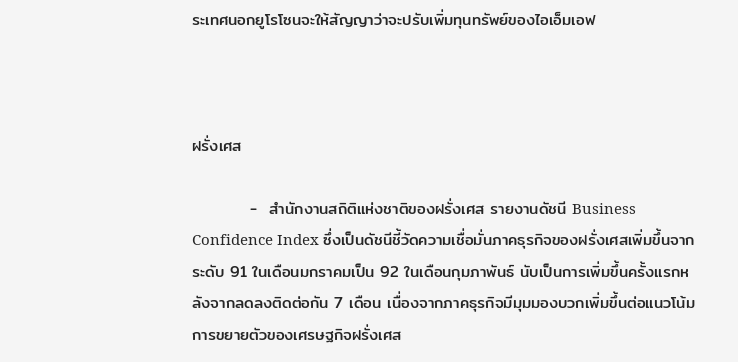ระเทศนอกยูโรโซนจะให้สัญญาว่าจะปรับเพิ่มทุนทรัพย์ของไอเอ็มเอฟ



ฝรั่งเศส

          -  สำนักงานสถิติแห่งชาติของฝรั่งเศส รายงานดัชนี Business Confidence Index ซึ่งเป็นดัชนีชี้วัดความเชื่อมั่นภาคธุรกิจของฝรั่งเศสเพิ่มขึ้นจากระดับ 91 ในเดือนมกราคมเป็น 92 ในเดือนกุมภาพันธ์ นับเป็นการเพิ่มขึ้นครั้งแรกหลังจากลดลงติดต่อกัน 7 เดือน เนื่องจากภาคธุรกิจมีมุมมองบวกเพิ่มขึ้นต่อแนวโน้มการขยายตัวของเศรษฐกิจฝรั่งเศส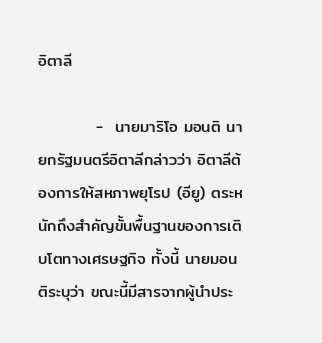อิตาลี

          -  นายมาริโอ มอนติ นายกรัฐมนตรีอิตาลีกล่าวว่า อิตาลีต้องการให้สหภาพยุโรป (อียู) ตระหนักถึงสำคัญขั้นพื้นฐานของการเติบโตทางเศรษฐกิจ ทั้งนี้ นายมอนติระบุว่า ขณะนี้มีสารจากผู้นำประ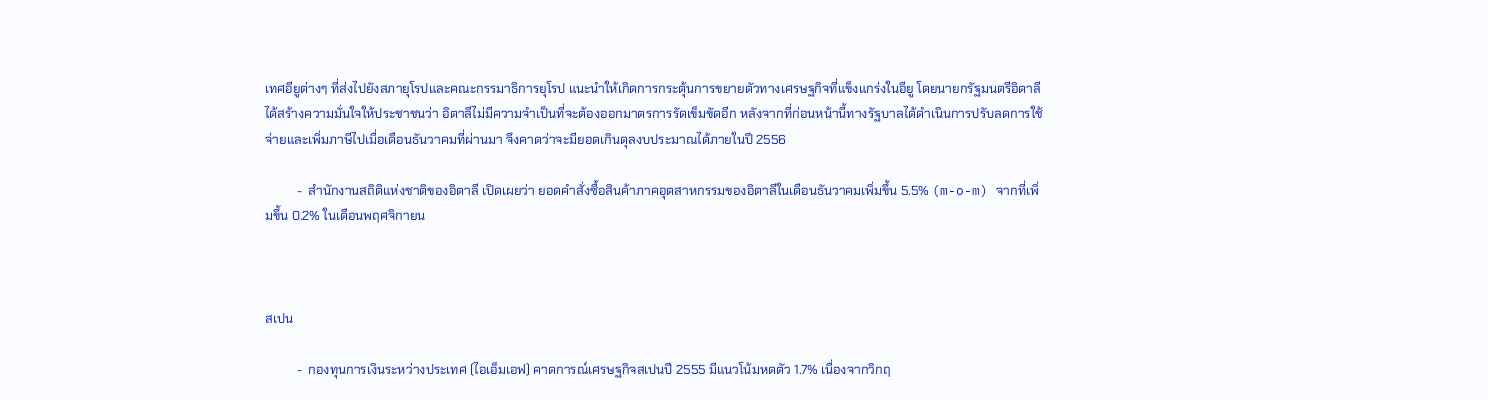เทศอียูต่างๆ ที่ส่งไปยังสภายุโรปและคณะกรรมาธิการยุโรป แนะนำให้เกิดการกระตุ้นการขยายตัวทางเศรษฐกิจที่แข็งแกร่งในอียู โดยนายกรัฐมนตรีอิตาลีได้สร้างความมั่นใจให้ประชาชนว่า อิตาลีไม่มีความจำเป็นที่จะต้องออกมาตรการรัดเข็มขัดอีก หลังจากที่ก่อนหน้านี้ทางรัฐบาลได้ดำเนินการปรับลดการใช้จ่ายและเพิ่มภาษีไปเมื่อเดือนธันวาคมที่ผ่านมา จึงคาดว่าจะมียอดเกินดุลงบประมาณได้ภายในปี 2556

          -  สำนักงานสถิติแห่งชาติของอิตาลี เปิดเผยว่า ยอดคำสั่งซื้อสินค้าภาคอุตสาหกรรมของอิตาลีในเดือนธันวาคมเพิ่มขึ้น 5.5% (m-o-m) จากที่เพิ่มขึ้น 0.2% ในเดือนพฤศจิกายน



สเปน

          -  กองทุนการเงินระหว่างประเทศ (ไอเอ็มเอฟ) คาดการณ์เศรษฐกิจสเปนปี 2555 มีแนวโน้มหดตัว 1.7% เนื่องจากวิกฤ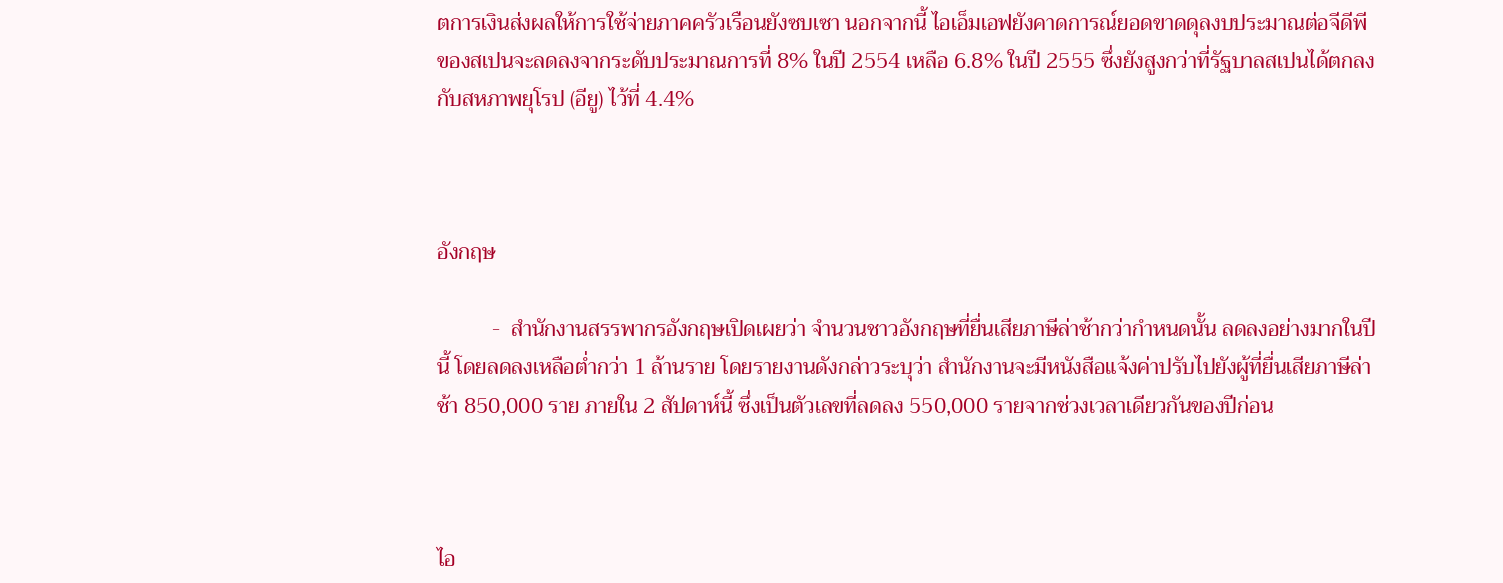ตการเงินส่งผลให้การใช้จ่ายภาคครัวเรือนยังซบเซา นอกจากนี้ ไอเอ็มเอฟยังคาดการณ์ยอดขาดดุลงบประมาณต่อจีดีพีของสเปนจะลดลงจากระดับประมาณการที่ 8% ในปี 2554 เหลือ 6.8% ในปี 2555 ซึ่งยังสูงกว่าที่รัฐบาลสเปนได้ตกลงกับสหภาพยุโรป (อียู) ไว้ที่ 4.4%



อังกฤษ

          -  สำนักงานสรรพากรอังกฤษเปิดเผยว่า จำนวนชาวอังกฤษที่ยื่นเสียภาษีล่าช้ากว่ากำหนดนั้น ลดลงอย่างมากในปีนี้ โดยลดลงเหลือต่ำกว่า 1 ล้านราย โดยรายงานดังกล่าวระบุว่า สำนักงานจะมีหนังสือแจ้งค่าปรับไปยังผู้ที่ยื่นเสียภาษีล่าช้า 850,000 ราย ภายใน 2 สัปดาห์นี้ ซึ่งเป็นตัวเลขที่ลดลง 550,000 รายจากช่วงเวลาเดียวกันของปีก่อน



ไอ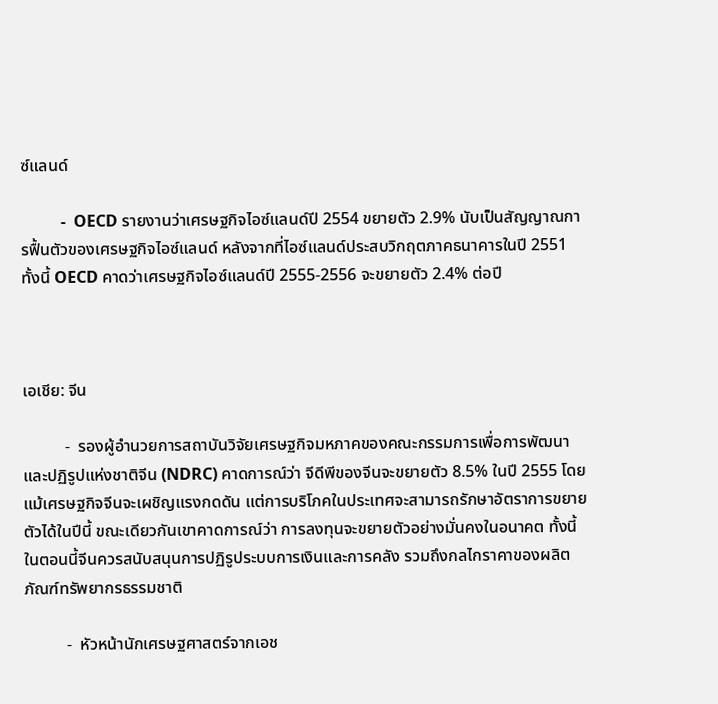ซ์แลนด์

          -  OECD รายงานว่าเศรษฐกิจไอซ์แลนด์ปี 2554 ขยายตัว 2.9% นับเป็นสัญญาณการฟื้นตัวของเศรษฐกิจไอซ์แลนด์ หลังจากที่ไอซ์แลนด์ประสบวิกฤตภาคธนาคารในปี 2551 ทั้งนี้ OECD คาดว่าเศรษฐกิจไอซ์แลนด์ปี 2555-2556 จะขยายตัว 2.4% ต่อปี



เอเชีย: จีน

          -  รองผู้อำนวยการสถาบันวิจัยเศรษฐกิจมหภาคของคณะกรรมการเพื่อการพัฒนาและปฏิรูปแห่งชาติจีน (NDRC) คาดการณ์ว่า จีดีพีของจีนจะขยายตัว 8.5% ในปี 2555 โดยแม้เศรษฐกิจจีนจะเผชิญแรงกดดัน แต่การบริโภคในประเทศจะสามารถรักษาอัตราการขยายตัวได้ในปีนี้ ขณะเดียวกันเขาคาดการณ์ว่า การลงทุนจะขยายตัวอย่างมั่นคงในอนาคต ทั้งนี้ในตอนนี้จีนควรสนับสนุนการปฏิรูประบบการเงินและการคลัง รวมถึงกลไกราคาของผลิตภัณฑ์ทรัพยากรธรรมชาติ

          -  หัวหน้านักเศรษฐศาสตร์จากเอช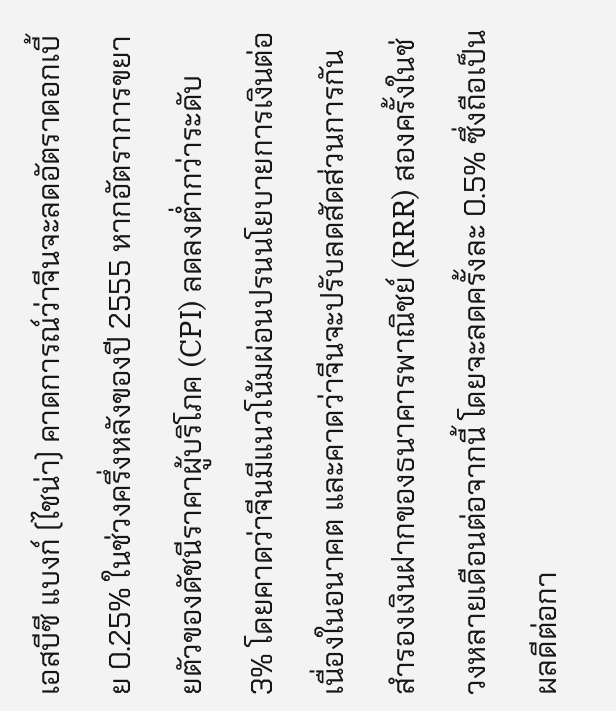เอสบีซี แบงก์ (ไชน่า) คาดการณ์ว่าจีนจะลดอัตราดอกเบี้ย 0.25% ในช่วงครึ่งหลังของปี 2555 หากอัตราการขยายตัวของดัชนีราคาผู้บริโภค (CPI) ลดลงต่ำกว่าระดับ 3% โดยคาดว่าจีนมีแนวโน้มผ่อนปรนนโยบายการเงินต่อเนื่องในอนาคต และคาดว่าจีนจะปรับลดสัดส่วนการกันสำรองเงินฝากของธนาคารพาณิชย์ (RRR) สองครั้งในช่วงหลายเดือนต่อจากนี้ โดยจะลดครั้งละ 0.5% ซึ่งถือเป็นผลดีต่อกา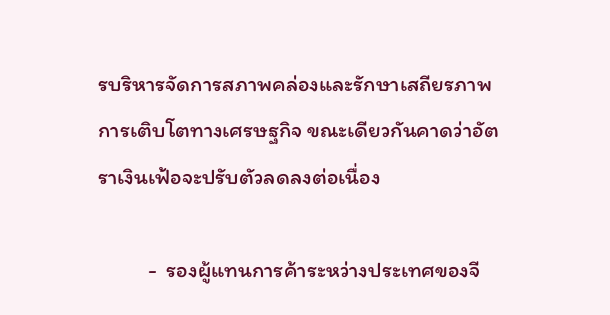รบริหารจัดการสภาพคล่องและรักษาเสถียรภาพการเติบโตทางเศรษฐกิจ ขณะเดียวกันคาดว่าอัตราเงินเฟ้อจะปรับตัวลดลงต่อเนื่อง

          -  รองผู้แทนการค้าระหว่างประเทศของจี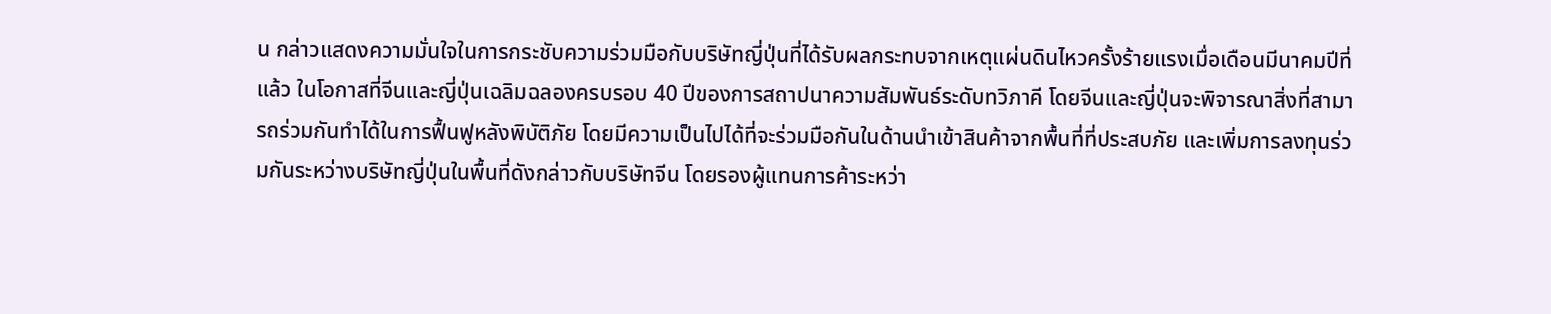น กล่าวแสดงความมั่นใจในการกระชับความร่วมมือกับบริษัทญี่ปุ่นที่ได้รับผลกระทบจากเหตุแผ่นดินไหวครั้งร้ายแรงเมื่อเดือนมีนาคมปีที่แล้ว ในโอกาสที่จีนและญี่ปุ่นเฉลิมฉลองครบรอบ 40 ปีของการสถาปนาความสัมพันธ์ระดับทวิภาคี โดยจีนและญี่ปุ่นจะพิจารณาสิ่งที่สามารถร่วมกันทำได้ในการฟื้นฟูหลังพิบัติภัย โดยมีความเป็นไปได้ที่จะร่วมมือกันในด้านนำเข้าสินค้าจากพื้นที่ที่ประสบภัย และเพิ่มการลงทุนร่วมกันระหว่างบริษัทญี่ปุ่นในพื้นที่ดังกล่าวกับบริษัทจีน โดยรองผู้แทนการค้าระหว่า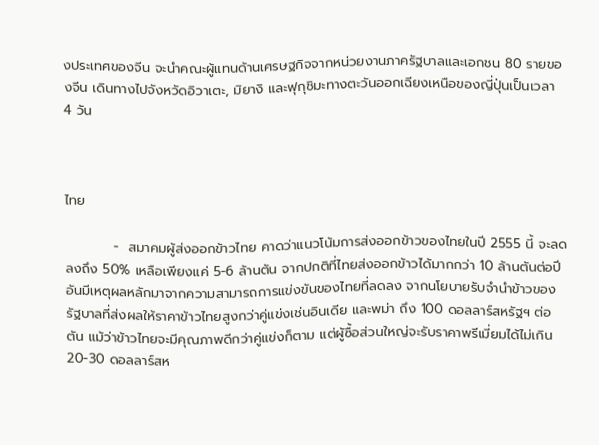งประเทศของจีน จะนำคณะผู้แทนด้านเศรษฐกิจจากหน่วยงานภาครัฐบาลและเอกชน 80 รายของจีน เดินทางไปจังหวัดอิวาเตะ, มิยางิ และฟุกุชิมะทางตะวันออกเฉียงเหนือของญี่ปุ่นเป็นเวลา 4 วัน



ไทย

          -  สมาคมผู้ส่งออกข้าวไทย คาดว่าแนวโน้มการส่งออกข้าวของไทยในปี 2555 นี้ จะลดลงถึง 50% เหลือเพียงแค่ 5-6 ล้านตัน จากปกติที่ไทยส่งออกข้าวได้มากกว่า 10 ล้านตันต่อปี อันมีเหตุผลหลักมาจากความสามารถการแข่งขันของไทยที่ลดลง จากนโยบายรับจำนำข้าวของรัฐบาลที่ส่งผลให้ราคาข้าวไทยสูงกว่าคู่แข่งเช่นอินเดีย และพม่า ถึง 100 ดอลลาร์สหรัฐฯ ต่อตัน แม้ว่าข้าวไทยจะมีคุณภาพดีกว่าคู่แข่งก็ตาม แต่ผู้ซื้อส่วนใหญ่จะรับราคาพรีเมี่ยมได้ไม่เกิน 20-30 ดอลลาร์สห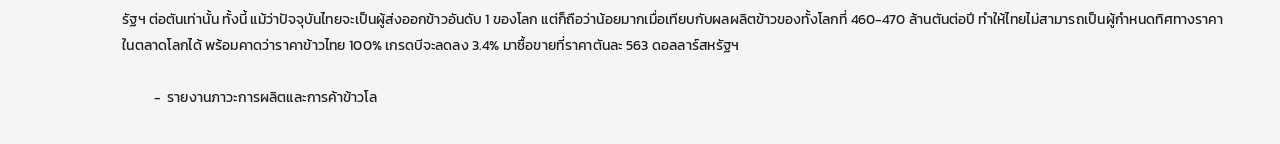รัฐฯ ต่อตันเท่านั้น ทั้งนี้ แม้ว่าปัจจุบันไทยจะเป็นผู้ส่งออกข้าวอันดับ 1 ของโลก แต่ก็ถือว่าน้อยมากเมื่อเทียบกับผลผลิตข้าวของทั้งโลกที่ 460-470 ล้านตันต่อปี ทำให้ไทยไม่สามารถเป็นผู้กำหนดทิศทางราคาในตลาดโลกได้ พร้อมคาดว่าราคาข้าวไทย 100% เกรดบีจะลดลง 3.4% มาซื้อขายที่ราคาตันละ 563 ดอลลาร์สหรัฐฯ

          -  รายงานภาวะการผลิตและการค้าข้าวโล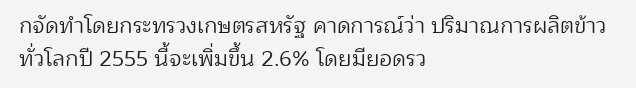กจัดทำโดยกระทรวงเกษตรสหรัฐ คาดการณ์ว่า ปริมาณการผลิตข้าวทั่วโลกปี 2555 นี้จะเพิ่มขึ้น 2.6% โดยมียอดรว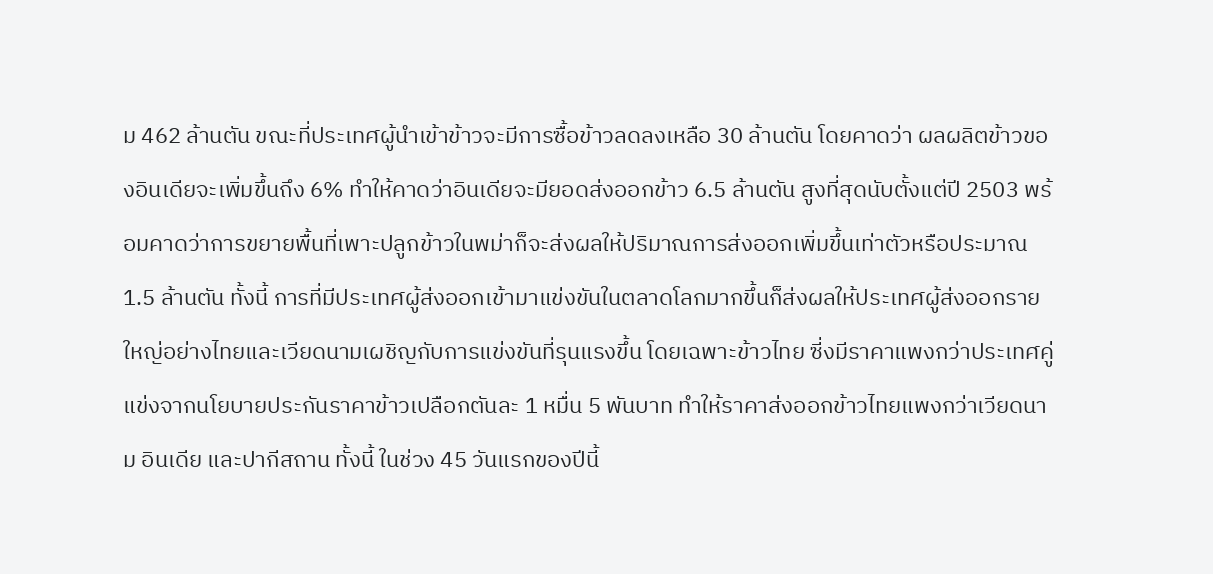ม 462 ล้านตัน ขณะที่ประเทศผู้นำเข้าข้าวจะมีการซื้อข้าวลดลงเหลือ 30 ล้านตัน โดยคาดว่า ผลผลิตข้าวของอินเดียจะเพิ่มขึ้นถึง 6% ทำให้คาดว่าอินเดียจะมียอดส่งออกข้าว 6.5 ล้านตัน สูงที่สุดนับตั้งแต่ปี 2503 พร้อมคาดว่าการขยายพื้นที่เพาะปลูกข้าวในพม่าก็จะส่งผลให้ปริมาณการส่งออกเพิ่มขึ้นเท่าตัวหรือประมาณ 1.5 ล้านตัน ทั้งนี้ การที่มีประเทศผู้ส่งออกเข้ามาแข่งขันในตลาดโลกมากขึ้นก็ส่งผลให้ประเทศผู้ส่งออกรายใหญ่อย่างไทยและเวียดนามเผชิญกับการแข่งขันที่รุนแรงขึ้น โดยเฉพาะข้าวไทย ซี่งมีราคาแพงกว่าประเทศคู่แข่งจากนโยบายประกันราคาข้าวเปลือกตันละ 1 หมื่น 5 พันบาท ทำให้ราคาส่งออกข้าวไทยแพงกว่าเวียดนาม อินเดีย และปากีสถาน ทั้งนี้ ในช่วง 45 วันแรกของปีนี้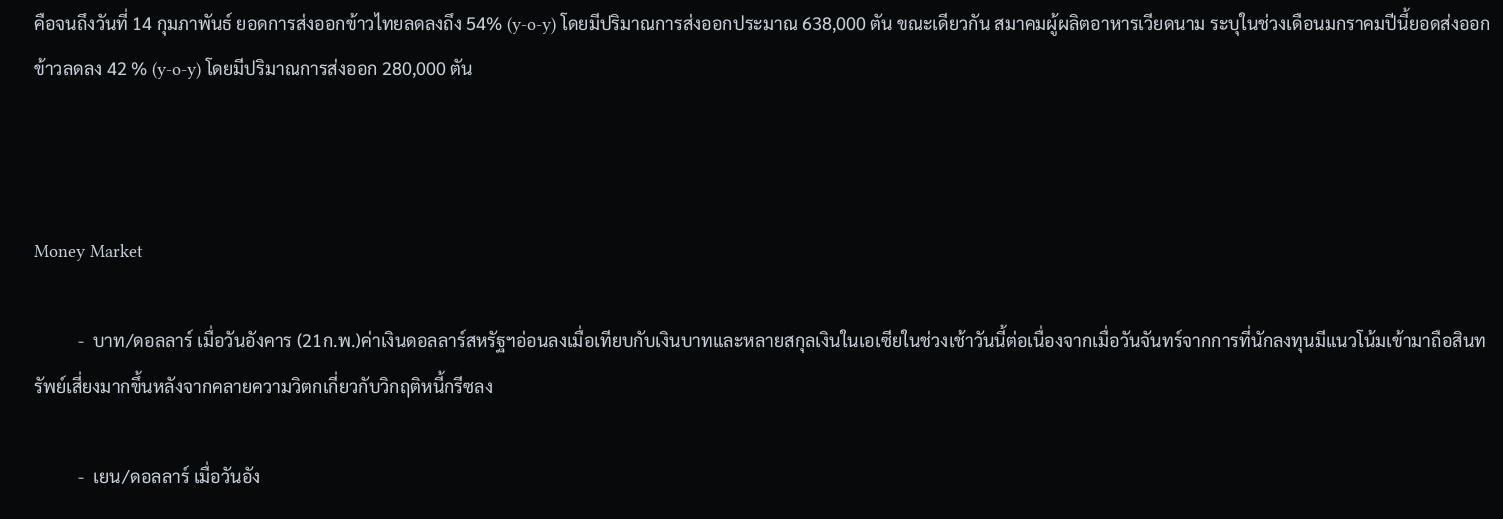คือจนถึงวันที่ 14 กุมภาพันธ์ ยอดการส่งออกข้าวไทยลดลงถึง 54% (y-o-y) โดยมีปริมาณการส่งออกประมาณ 638,000 ตัน ขณะเดียวกัน สมาคมผู้ผลิตอาหารเวียดนาม ระบุในช่วงเดือนมกราคมปีนี้ยอดส่งออกข้าวลดลง 42 % (y-o-y) โดยมีปริมาณการส่งออก 280,000 ตัน



Money Market

          -  บาท/ดอลลาร์ เมื่อวันอังคาร (21ก.พ.)ค่าเงินดอลลาร์สหรัฐฯอ่อนลงเมื่อเทียบกับเงินบาทและหลายสกุลเงินในเอเซียในช่วงเช้าวันนี้ต่อเนื่องจากเมื่อวันจันทร์จากการที่นักลงทุนมีแนวโน้มเข้ามาถือสินทรัพย์เสี่ยงมากขึ้นหลังจากคลายความวิตกเกี่ยวกับวิกฤติหนี้กรีซลง

          -  เยน/ดอลลาร์ เมื่อวันอัง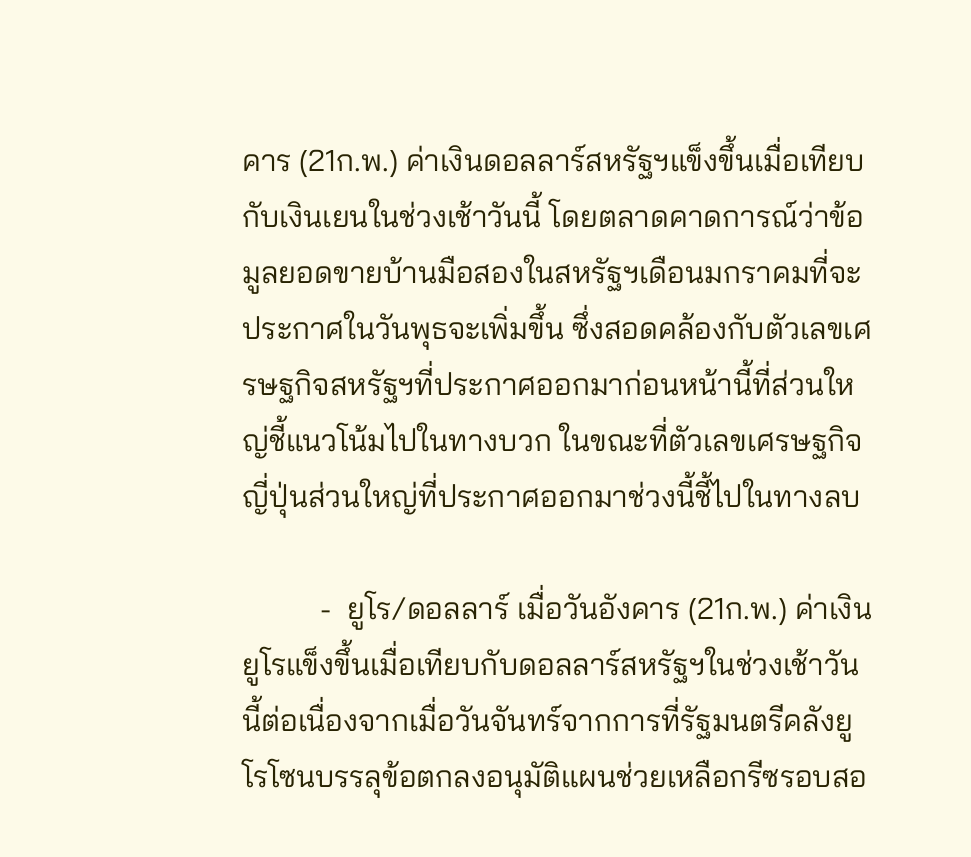คาร (21ก.พ.) ค่าเงินดอลลาร์สหรัฐฯแข็งขึ้นเมื่อเทียบกับเงินเยนในช่วงเช้าวันนี้ โดยตลาดคาดการณ์ว่าข้อมูลยอดขายบ้านมือสองในสหรัฐฯเดือนมกราคมที่จะประกาศในวันพุธจะเพิ่มขึ้น ซึ่งสอดคล้องกับตัวเลขเศรษฐกิจสหรัฐฯที่ประกาศออกมาก่อนหน้านี้ที่ส่วนใหญ่ชี้แนวโน้มไปในทางบวก ในขณะที่ตัวเลขเศรษฐกิจญี่ปุ่นส่วนใหญ่ที่ประกาศออกมาช่วงนี้ชี้ไปในทางลบ

          -  ยูโร/ดอลลาร์ เมื่อวันอังคาร (21ก.พ.) ค่าเงินยูโรแข็งขึ้นเมื่อเทียบกับดอลลาร์สหรัฐฯในช่วงเช้าวันนี้ต่อเนื่องจากเมื่อวันจันทร์จากการที่รัฐมนตรีคลังยูโรโซนบรรลุข้อตกลงอนุมัติแผนช่วยเหลือกรีซรอบสอ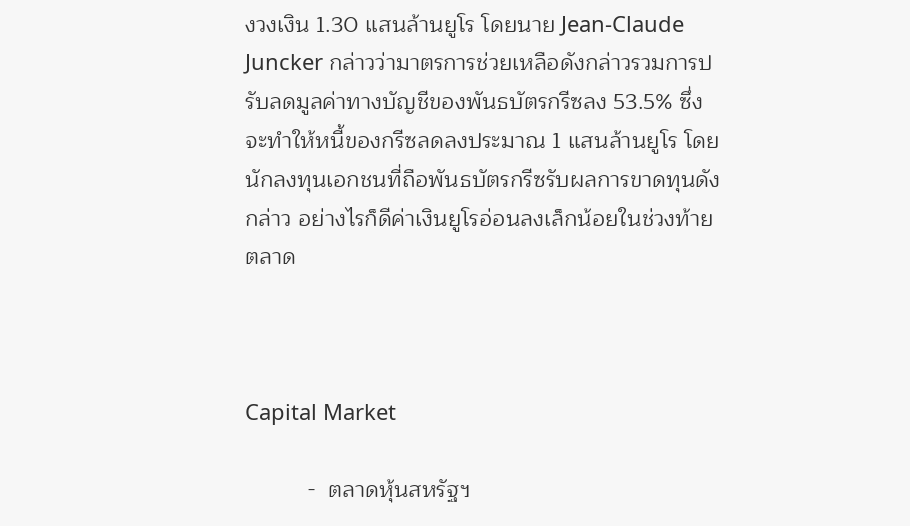งวงเงิน 1.30 แสนล้านยูโร โดยนาย Jean-Claude Juncker กล่าวว่ามาตรการช่วยเหลือดังกล่าวรวมการปรับลดมูลค่าทางบัญชีของพันธบัตรกรีซลง 53.5% ซึ่งจะทำให้หนี้ของกรีซลดลงประมาณ 1 แสนล้านยูโร โดยนักลงทุนเอกชนที่ถือพันธบัตรกรีซรับผลการขาดทุนดังกล่าว อย่างไรก็ดีค่าเงินยูโรอ่อนลงเล็กน้อยในช่วงท้ายตลาด



Capital Market

          -  ตลาดหุ้นสหรัฐฯ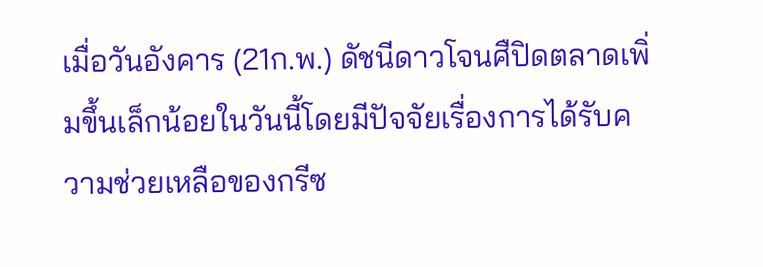เมื่อวันอังคาร (21ก.พ.) ดัชนีดาวโจนศืปิดตลาดเพิ่มขึ้นเล็กน้อยในวันนี้โดยมีปัจจัยเรื่องการได้รับความช่วยเหลือของกรีซ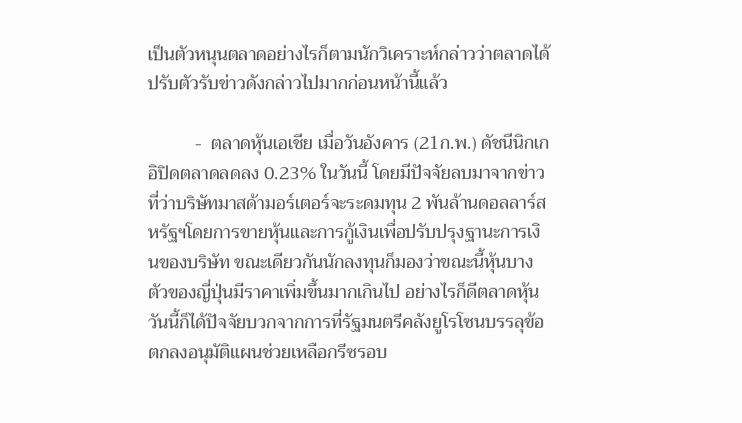เป็นตัวหนุนตลาดอย่างไรก็ตามนักวิเคราะห์กล่าวว่าตลาดได้ปรับตัวรับข่าวดังกล่าวไปมากก่อนหน้านี้แล้ว

          -  ตลาดหุ้นเอเชีย เมื่อวันอังคาร (21ก.พ.) ดัชนีนิกเกอิปิดตลาดลดลง 0.23% ในวันนี้ โดยมีปัจจัยลบมาจากข่าวที่ว่าบริษัทมาสด้ามอร์เตอร์จะระดมทุน 2 พันล้านดอลลาร์สหรัฐฯโดยการขายหุ้นและการกู้เงินเพื่อปรับปรุงฐานะการเงินของบริษัท ขณะเดียวกันนักลงทุนก็มองว่าขณะนี้หุ้นบางตัวของญี่ปุ่นมีราคาเพิ่มขึ้นมากเกินไป อย่างไรก็ดีตลาดหุ้นวันนี้ก็ได้ปัจจัยบวกจากการที่รัฐมนตรีคลังยูโรโซนบรรลุข้อตกลงอนุมัติแผนช่วยเหลือกรีซรอบ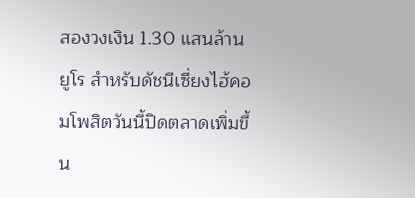สองวงเงิน 1.30 แสนล้านยูโร สำหรับดัชนีเซี่ยงไฮ้คอมโพสิตวันนี้ปิดตลาดเพิ่มขึ้น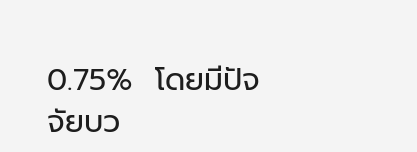0.75%  โดยมีปัจจัยบว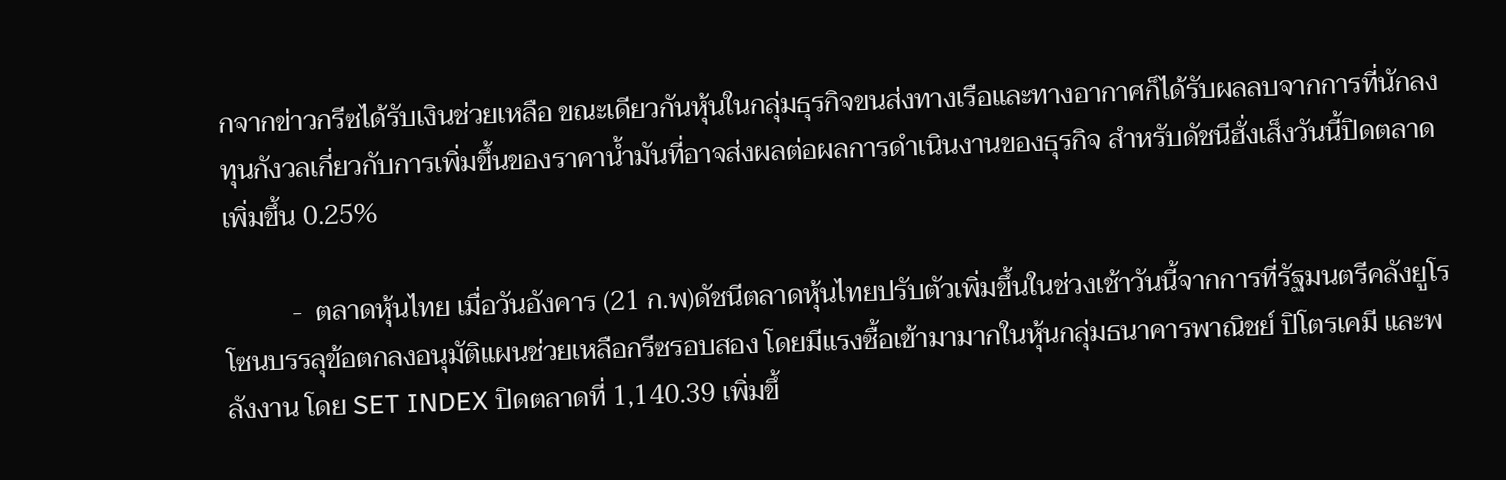กจากข่าวกรีซได้รับเงินช่วยเหลือ ขณะเดียวกันหุ้นในกลุ่มธุรกิจขนส่งทางเรือและทางอากาศก็ได้รับผลลบจากการที่นักลงทุนกังวลเกี่ยวกับการเพิ่มขึ้นของราคาน้ำมันที่อาจส่งผลต่อผลการดำเนินงานของธุรกิจ สำหรับดัชนีฮั่งเส็งวันนี้ปิดตลาดเพิ่มขึ้น 0.25%

          -  ตลาดหุ้นไทย เมื่อวันอังคาร (21 ก.พ)ดัชนีตลาดหุ้นไทยปรับตัวเพิ่มขึ้นในช่วงเช้าวันนี้จากการที่รัฐมนตรีคลังยูโรโซนบรรลุข้อตกลงอนุมัติแผนช่วยเหลือกรีซรอบสอง โดยมีแรงซื้อเข้ามามากในหุ้นกลุ่มธนาคารพาณิชย์ ปิโตรเคมี และพลังงาน โดย SET INDEX ปิดตลาดที่ 1,140.39 เพิ่มขึ้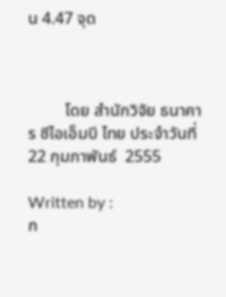น 4.47 จุด



         โดย สำนักวิจัย ธนาคาร ซีไอเอ็มบี ไทย ประจำวันที่ 22 กุมภาพันธ์  2555

Written by :
ก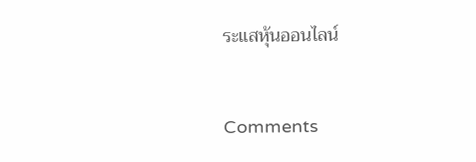ระแสหุ้นออนไลน์


Comments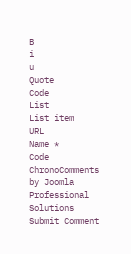B
i
u
Quote
Code
List
List item
URL
Name *
Code
ChronoComments by Joomla Professional Solutions
Submit Comment